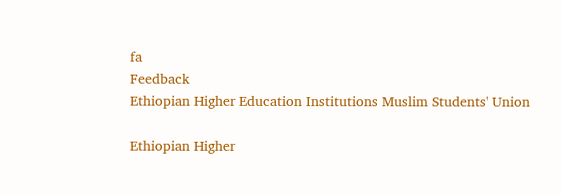fa
Feedback
Ethiopian Higher Education Institutions Muslim Students' Union

Ethiopian Higher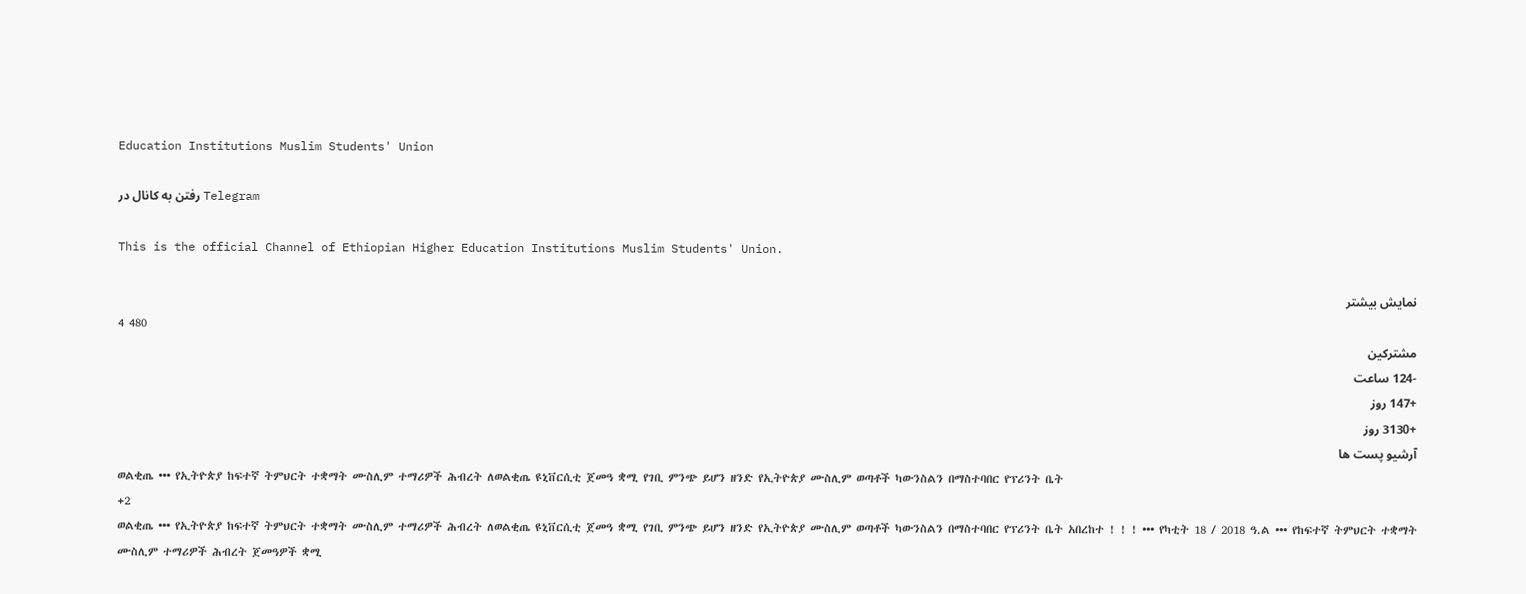Education Institutions Muslim Students' Union

رفتن به کانال در Telegram

This is the official Channel of Ethiopian Higher Education Institutions Muslim Students' Union.

نمایش بیشتر
4 480
مشترکین
-124 ساعت
+147 روز
+3130 روز
آرشیو پست ها
ወልቂጤ ••• የኢትዮጵያ ከፍተኛ ትምህርት ተቋማት ሙስሊም ተማሪዎች ሕብረት ለወልቂጤ ዩኒቨርሲቲ ጀመዓ ቋሚ የገቢ ምንጭ ይሆን ዘንድ የኢትዮጵያ ሙስሊም ወጣቶች ካውንስልን በማስተባበር የፕሪንት ቤት
+2
ወልቂጤ ••• የኢትዮጵያ ከፍተኛ ትምህርት ተቋማት ሙስሊም ተማሪዎች ሕብረት ለወልቂጤ ዩኒቨርሲቲ ጀመዓ ቋሚ የገቢ ምንጭ ይሆን ዘንድ የኢትዮጵያ ሙስሊም ወጣቶች ካውንስልን በማስተባበር የፕሪንት ቤት አበረከተ ! ! ! ••• የካቲት 18 / 2018 ዓ.ል ••• የከፍተኛ ትምህርት ተቋማት ሙስሊም ተማሪዎች ሕብረት ጀመዓዎች ቋሚ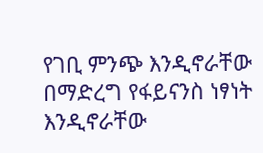የገቢ ምንጭ እንዲኖራቸው በማድረግ የፋይናንስ ነፃነት እንዲኖራቸው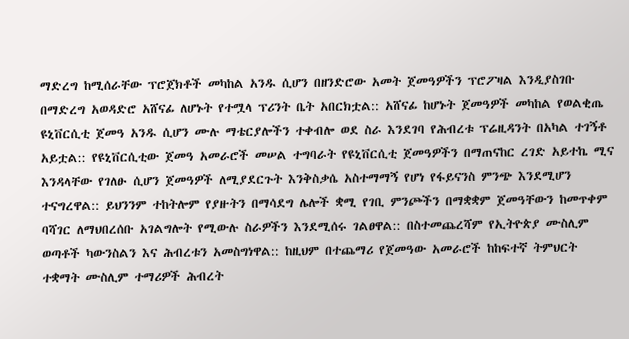ማድረግ ከሚሰራቸው ፕሮጀክቶች መካከል አንዱ ሲሆን በዘንድሮው አመት ጀመዓዎችን ፕሮፖዛል እንዲያስገቡ በማድረግ አወዳድሮ አሸናፊ ለሆኑት የተሟላ ፕሪንት ቤት አበርክቷል:: አሸናፊ ከሆኑት ጀመዓዎች መካከል የወልቂጤ ዩኒቨርሲቲ ጀመዓ አንዱ ሲሆን ሙሉ ማቴርያሎችን ተቀብሎ ወደ ስራ እንደገባ የሕብረቱ ፕሬዚዳንት በአካል ተገኝቶ አይቷል:: የዩኒቨርሲቲው ጀመዓ አመራሮች መሠል ተግባራት የዩኒቨርሲቲ ጀመዓዎችን በማጠናከር ረገድ አይተኬ ሚና እንዳላቸው የገለፁ ሲሆን ጀመዓዎች ለሚያደርጉት እንቅስቃሴ አስተማማኝ የሆነ የፋይናንስ ምንጭ እንደሚሆን ተናግረዋል:: ይህንንም ተከትሎም የያዙትን በማሳደግ ሌሎች ቋሚ የገቢ ምንጮችን በማቋቋም ጀመዓቸውን ከመጥቀም ባሻገር ለማህበረሰቡ አገልግሎት የሚውሉ ስራዎችን እንደሚሰሩ ገልፀዋል:: በስተመጨረሻም የኢትዮጵያ ሙስሊም ወጣቶች ካውንስልን እና ሕብረቱን አመስግነዋል:: ከዚህም በተጨማሪ የጀመዓው አመራሮች ከከፍተኛ ትምህርት ተቋማት ሙስሊም ተማሪዎች ሕብረት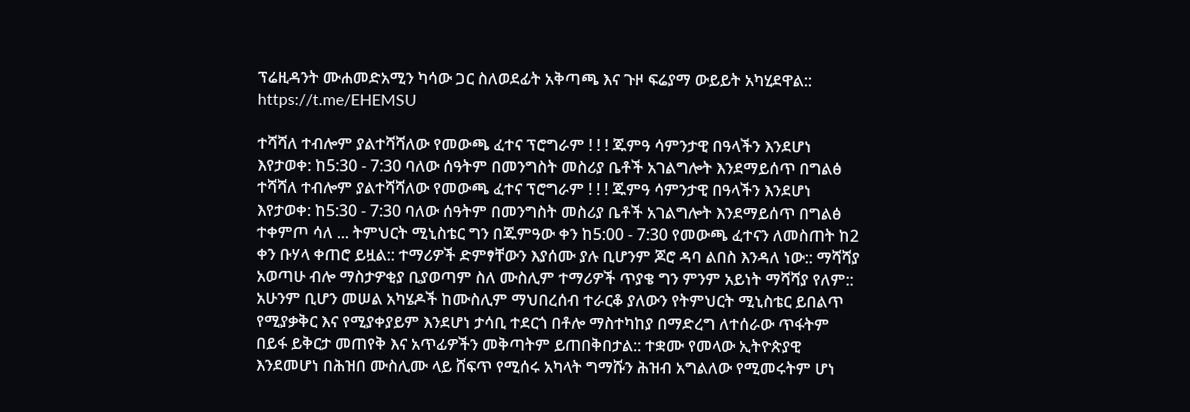ፕሬዚዳንት ሙሐመድአሚን ካሳው ጋር ስለወደፊት አቅጣጫ እና ጉዞ ፍሬያማ ውይይት አካሂደዋል:: https://t.me/EHEMSU

ተሻሻለ ተብሎም ያልተሻሻለው የመውጫ ፈተና ፕሮግራም ! ! ! ጁምዓ ሳምንታዊ በዓላችን እንደሆነ እየታወቀ: ከ5:30 - 7:30 ባለው ሰዓትም በመንግስት መስሪያ ቤቶች አገልግሎት እንደማይሰጥ በግልፅ
ተሻሻለ ተብሎም ያልተሻሻለው የመውጫ ፈተና ፕሮግራም ! ! ! ጁምዓ ሳምንታዊ በዓላችን እንደሆነ እየታወቀ: ከ5:30 - 7:30 ባለው ሰዓትም በመንግስት መስሪያ ቤቶች አገልግሎት እንደማይሰጥ በግልፅ ተቀምጦ ሳለ ... ትምህርት ሚኒስቴር ግን በጁምዓው ቀን ከ5:00 - 7:30 የመውጫ ፈተናን ለመስጠት ከ2 ቀን ቡሃላ ቀጠሮ ይዟል:: ተማሪዎች ድምፃቸውን እያሰሙ ያሉ ቢሆንም ጆሮ ዳባ ልበስ እንዳለ ነው:: ማሻሻያ አወጣሁ ብሎ ማስታዎቂያ ቢያወጣም ስለ ሙስሊም ተማሪዎች ጥያቄ ግን ምንም አይነት ማሻሻያ የለም:: አሁንም ቢሆን መሠል አካሄዶች ከሙስሊም ማህበረሰብ ተራርቆ ያለውን የትምህርት ሚኒስቴር ይበልጥ የሚያቃቅር እና የሚያቀያይም እንደሆነ ታሳቢ ተደርጎ በቶሎ ማስተካከያ በማድረግ ለተሰራው ጥፋትም በይፋ ይቅርታ መጠየቅ እና አጥፊዎችን መቅጣትም ይጠበቅበታል:: ተቋሙ የመላው ኢትዮጵያዊ እንደመሆነ በሕዝበ ሙስሊሙ ላይ ሸፍጥ የሚሰሩ አካላት ግማሹን ሕዝብ አግልለው የሚመሩትም ሆነ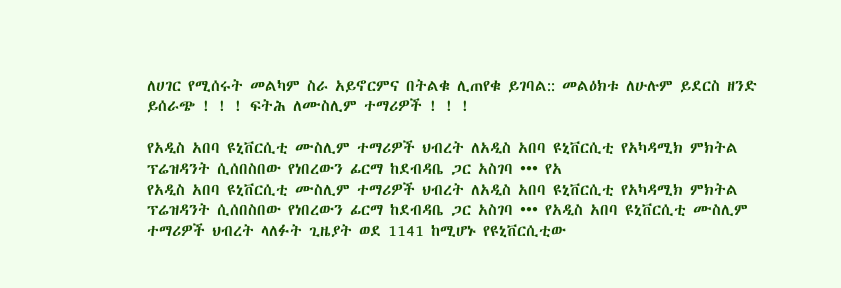ለሀገር የሚሰሩት መልካም ስራ አይኖርምና በትልቁ ሊጠየቁ ይገባል:: መልዕክቱ ለሁሉም ይደርስ ዘንድ ይሰራጭ ! ! ! ፍትሕ ለሙስሊም ተማሪዎች ! ! !

የአዲስ አበባ ዩኒቨርሲቲ ሙስሊም ተማሪዎች ህብረት ለአዲስ አበባ ዩኒቨርሲቲ የአካዳሚክ ምክትል ፕሬዝዳንት ሲሰበስበው የነበረውን ፊርማ ከደብዳቤ ጋር አስገባ ••• የአ
የአዲስ አበባ ዩኒቨርሲቲ ሙስሊም ተማሪዎች ህብረት ለአዲስ አበባ ዩኒቨርሲቲ የአካዳሚክ ምክትል ፕሬዝዳንት ሲሰበስበው የነበረውን ፊርማ ከደብዳቤ ጋር አስገባ ••• የአዲስ አበባ ዩኒቨርሲቲ ሙስሊም ተማሪዎች ህብረት ላለፉት ጊዜያት ወደ 1141 ከሚሆኑ የዩኒቨርሲቲው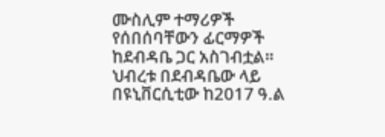ሙስሊም ተማሪዎች የሰበሰባቸውን ፊርማዎች ከደብዳቤ ጋር አስገብቷል። ህብረቱ በደብዳቤው ላይ በዩኒቨርሲቲው ከ2017 ዓ.ል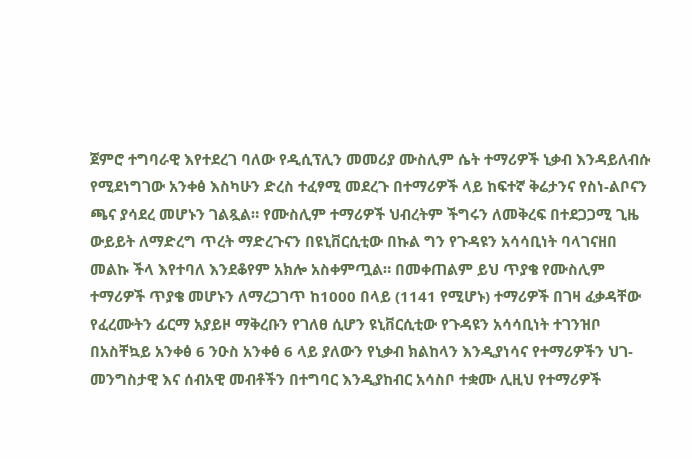ጀምሮ ተግባራዊ እየተደረገ ባለው የዲሲፕሊን መመሪያ ሙስሊም ሴት ተማሪዎች ኒቃብ እንዳይለብሱ የሚደነግገው አንቀፅ እስካሁን ድረስ ተፈፃሚ መደረጉ በተማሪዎች ላይ ከፍተኛ ቅሬታንና የስነ-ልቦናን ጫና ያሳደረ መሆኑን ገልጿል። የሙስሊም ተማሪዎች ህብረትም ችግሩን ለመቅረፍ በተደጋጋሚ ጊዜ ውይይት ለማድረግ ጥረት ማድረጉናን በዩኒቨርሲቲው በኩል ግን የጉዳዩን አሳሳቢነት ባላገናዘበ መልኩ ችላ እየተባለ እንደቆየም አክሎ አስቀምጧል። በመቀጠልም ይህ ጥያቄ የሙስሊም ተማሪዎች ጥያቄ መሆኑን ለማረጋገጥ ከ1000 በላይ (1141 የሚሆኑ) ተማሪዎች በገዛ ፈቃዳቸው የፈረሙትን ፊርማ አያይዞ ማቅረቡን የገለፀ ሲሆን ዩኒቨርሲቲው የጉዳዩን አሳሳቢነት ተገንዝቦ በአስቸኳይ አንቀፅ 6 ንዑስ አንቀፅ 6 ላይ ያለውን የኒቃብ ክልከላን እንዲያነሳና የተማሪዎችን ህገ-መንግስታዊ እና ሰብአዊ መብቶችን በተግባር እንዲያከብር አሳስቦ ተቋሙ ሊዚህ የተማሪዎች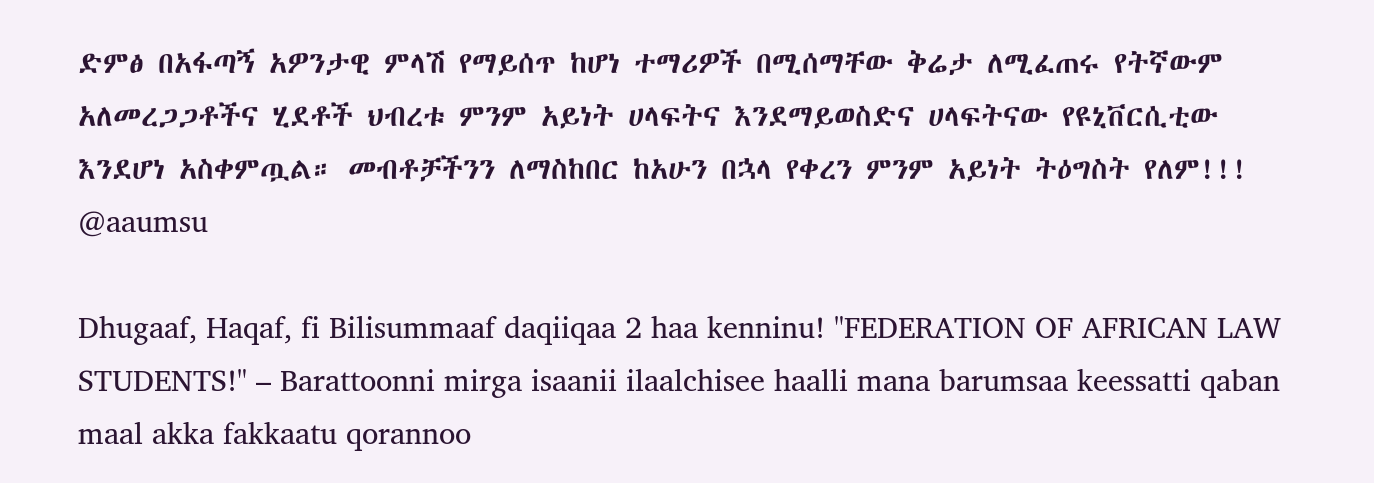ድምፅ በአፋጣኝ አዎንታዊ ምላሽ የማይሰጥ ከሆነ ተማሪዎች በሚሰማቸው ቅሬታ ለሚፈጠሩ የትኛውም አለመረጋጋቶችና ሂደቶች ህብረቱ ምንም አይነት ሀላፍትና እንደማይወስድና ሀላፍትናው የዩኒቨርሲቲው እንደሆነ አስቀምጧል። መብቶቻችንን ለማስከበር ከአሁን በኋላ የቀረን ምንም አይነት ትዕግስት የለም!!! @aaumsu

Dhugaaf, Haqaf, fi Bilisummaaf daqiiqaa 2 haa kenninu! "FEDERATION OF AFRICAN LAW STUDENTS!" – Barattoonni mirga isaanii ilaalchisee haalli mana barumsaa keessatti qaban maal akka fakkaatu qorannoo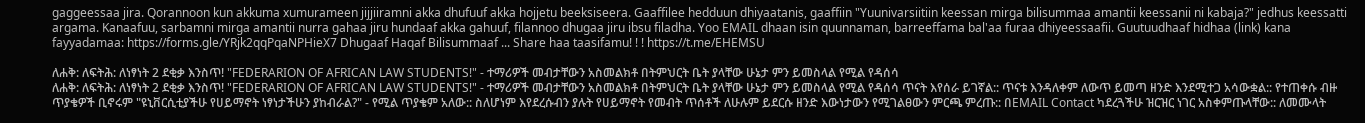gaggeessaa jira. Qorannoon kun akkuma xumurameen jijjiiramni akka dhufuuf akka hojjetu beeksiseera. Gaaffilee hedduun dhiyaatanis, gaaffiin "Yuunivarsiitiin keessan mirga bilisummaa amantii keessanii ni kabaja?" jedhus keessatti argama. Kanaafuu, sarbamni mirga amantii nurra gahaa jiru hundaaf akka gahuuf, filannoo dhugaa jiru ibsu filadha. Yoo EMAIL dhaan isin quunnaman, barreeffama bal'aa furaa dhiyeessaafii. Guutuudhaaf hidhaa (link) kana fayyadamaa: https://forms.gle/YRjk2qqPqaNPHieX7 Dhugaaf Haqaf Bilisummaaf ... Share haa taasifamu! ! ! https://t.me/EHEMSU

ለሐቅ: ለፍትሕ: ለነፃነት 2 ደቂቃ እንስጥ! "FEDERARION OF AFRICAN LAW STUDENTS!" - ተማሪዎች መብታቸውን አስመልክቶ በትምህርት ቤት ያላቸው ሁኔታ ምን ይመስላል የሚል የዳሰሳ
ለሐቅ: ለፍትሕ: ለነፃነት 2 ደቂቃ እንስጥ! "FEDERARION OF AFRICAN LAW STUDENTS!" - ተማሪዎች መብታቸውን አስመልክቶ በትምህርት ቤት ያላቸው ሁኔታ ምን ይመስላል የሚል የዳሰሳ ጥናት እየሰራ ይገኛል:: ጥናቱ እንዳለቀም ለውጥ ይመጣ ዘንድ እንደሚተጋ አሳውቋል:: የተጠቀሱ ብዙ ጥያቄዎች ቢኖሩም "ዩኒቨርሲቲያችሁ የሀይማኖት ነፃነታችሁን ያከብራል?" - የሚል ጥያቄም አለው:: ስለሆነም እየደረሱብን ያሉት የሀይማኖት የመብት ጥሰቶች ለሁሉም ይደርሱ ዘንድ እውነታውን የሚገልፀውን ምርጫ ምረጡ:: በEMAIL Contact ካደረጓችሁ ዝርዝር ነገር አስቀምጡላቸው:: ለመሙላት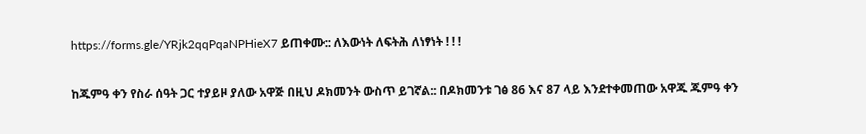https://forms.gle/YRjk2qqPqaNPHieX7 ይጠቀሙ:: ለእውነት ለፍትሕ ለነፃነት ! ! !

ከጁምዓ ቀን የስራ ሰዓት ጋር ተያይዞ ያለው አዋጅ በዚህ ዶክመንት ውስጥ ይገኛል:: በዶክመንቱ ገፅ 86 እና 87 ላይ እንደተቀመጠው አዋጁ ጁምዓ ቀን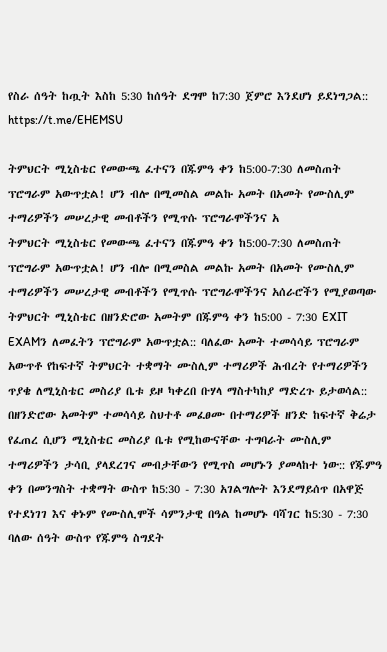የስራ ሰዓት ከጧት እስከ 5:30 ከሰዓት ደግሞ ከ7:30 ጀምሮ እንደሆነ ይደነግጋል:: https://t.me/EHEMSU

ትምህርት ሚኒስቴር የመውጫ ፈተናን በጁምዓ ቀን ከ5:00-7:30 ለመስጠት ፕሮግራም አውጥቷል! ሆን ብሎ በሚመስል መልኩ አመት በአመት የሙስሊም ተማሪዎችን መሠረታዊ መብቶችን የሚጥሱ ፕሮግራሞችንና አ
ትምህርት ሚኒስቴር የመውጫ ፈተናን በጁምዓ ቀን ከ5:00-7:30 ለመስጠት ፕሮግራም አውጥቷል! ሆን ብሎ በሚመስል መልኩ አመት በአመት የሙስሊም ተማሪዎችን መሠረታዊ መብቶችን የሚጥሱ ፕሮግራሞችንና አሰራሮችን የሚያወጣው ትምህርት ሚኒስቴር በዘንድሮው አመትም በጁምዓ ቀን ከ5:00 - 7:30 EXIT EXAMን ለመፈትን ፕሮግራም አውጥቷል:: ባለፈው አመት ተመሳሳይ ፕሮግራም አውጥቶ የከፍተኛ ትምህርት ተቋማት ሙስሊም ተማሪዎች ሕብረት የተማሪዎችን ጥያቄ ለሚኒስቴር መስሪያ ቤቱ ይዞ ካቀረበ ቡሃላ ማስተካከያ ማድረጉ ይታወሳል:: በዘንድሮው አመትም ተመሳሳይ ስህተቶ መፈፀሙ በተማሪዎች ዘንድ ከፍተኛ ቅሬታ የፈጠረ ሲሆን ሚኒስቴር መስሪያ ቤቱ የሚከውናቸው ተግባራት ሙስሊም ተማሪዎችን ታሳቢ ያላደረገና መብታቸውን የሚጥስ መሆኑን ያመላከተ ነው:: የጁምዓ ቀን በመንግስት ተቋማት ውስጥ ከ5:30 - 7:30 አገልግሎት እንደማይሰጥ በአዋጅ የተደነገገ እና ቀኑም የሙስሊሞች ሳምንታዊ በዓል ከመሆኑ ባሻገር ከ5:30 - 7:30 ባለው ሰዓት ውስጥ የጁምዓ ስግደት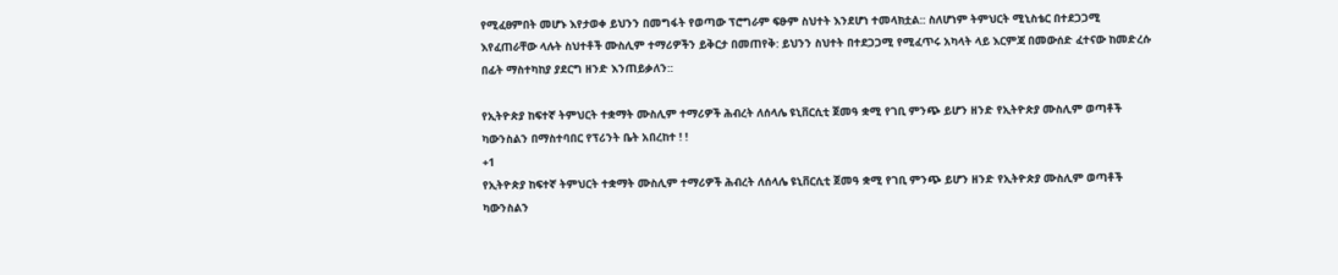የሚፈፀምበት መሆኑ እየታወቀ ይህንን በመግፋት የወጣው ፕሮግራም ፍፁም ስህተት እንደሆነ ተመላክቷል:: ስለሆነም ትምህርት ሚኒስቴር በተደጋጋሚ እየፈጠራቸው ላሉት ስህተቶች ሙስሊም ተማሪዎችን ይቅርታ በመጠየቅ: ይህንን ስህተት በተደጋጋሚ የሚፈጥሩ አካላት ላይ እርምጃ በመውሰድ ፈተናው ከመድረሱ በፊት ማስተካከያ ያደርግ ዘንድ እንጠይቃለን::

የኢትዮጵያ ከፍተኛ ትምህርት ተቋማት ሙስሊም ተማሪዎች ሕብረት ለሰላሌ ዩኒቨርሲቲ ጀመዓ ቋሚ የገቢ ምንጭ ይሆን ዘንድ የኢትዮጵያ ሙስሊም ወጣቶች ካውንስልን በማስተባበር የፕሪንት ቤት አበረከተ ! !
+1
የኢትዮጵያ ከፍተኛ ትምህርት ተቋማት ሙስሊም ተማሪዎች ሕብረት ለሰላሌ ዩኒቨርሲቲ ጀመዓ ቋሚ የገቢ ምንጭ ይሆን ዘንድ የኢትዮጵያ ሙስሊም ወጣቶች ካውንስልን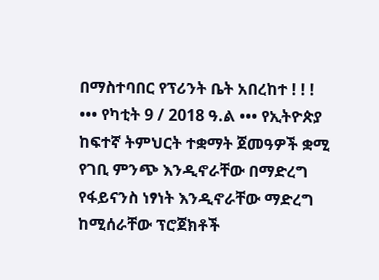በማስተባበር የፕሪንት ቤት አበረከተ ! ! ! ••• የካቲት 9 / 2018 ዓ.ል ••• የኢትዮጵያ ከፍተኛ ትምህርት ተቋማት ጀመዓዎች ቋሚ የገቢ ምንጭ እንዲኖራቸው በማድረግ የፋይናንስ ነፃነት እንዲኖራቸው ማድረግ ከሚሰራቸው ፕሮጀክቶች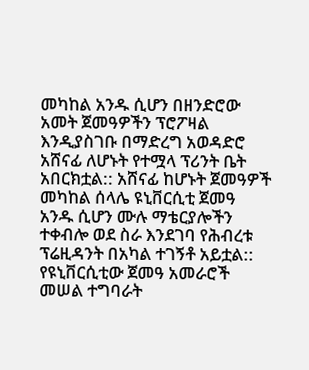መካከል አንዱ ሲሆን በዘንድሮው አመት ጀመዓዎችን ፕሮፖዛል እንዲያስገቡ በማድረግ አወዳድሮ አሸናፊ ለሆኑት የተሟላ ፕሪንት ቤት አበርክቷል:: አሸናፊ ከሆኑት ጀመዓዎች መካከል ሰላሌ ዩኒቨርሲቲ ጀመዓ አንዱ ሲሆን ሙሉ ማቴርያሎችን ተቀብሎ ወደ ስራ እንደገባ የሕብረቱ ፕሬዚዳንት በአካል ተገኝቶ አይቷል:: የዩኒቨርሲቲው ጀመዓ አመራሮች መሠል ተግባራት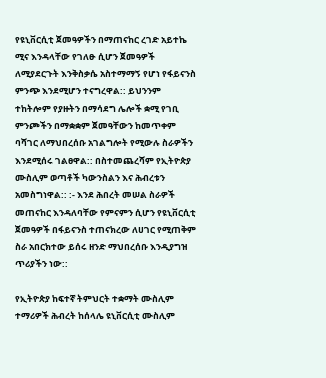የዩኒቨርሲቲ ጀመዓዎችን በማጠናከር ረገድ አይተኬ ሚና እንዳላቸው የገለፁ ሲሆን ጀመዓዎች ለሚያደርጉት እንቅስቃሴ አስተማማኝ የሆነ የፋይናንስ ምንጭ እንደሚሆን ተናግረዋል:: ይህንንም ተከትሎም የያዙትን በማሳደግ ሌሎች ቋሚ የገቢ ምንጮችን በማቋቋም ጀመዓቸውን ከመጥቀም ባሻገር ለማህበረሰቡ አገልግሎት የሚውሉ ስራዎችን እንደሚሰሩ ገልፀዋል:: በስተመጨረሻም የኢትዮጵያ ሙስሊም ወጣቶች ካውንስልን እና ሕብረቱን አመስግነዋል:: :- እንደ ሕበረት መሠል ስራዎች መጠናከር እንዳለባቸው የምናምን ሲሆን የዩኒቨርሲቲ ጀመዓዎች በፋይናንስ ተጠናክረው ለሀገር የሚጠቅም ስራ አበርክተው ይሰሩ ዘንድ ማህበረሰቡ እንዲያግዝ ጥሪያችን ነው::

የኢትዮጵያ ከፍተኛ ትምህርት ተቋማት ሙስሊም ተማሪዎች ሕብረት ከሰላሌ ዩኒቨርሲቲ ሙስሊም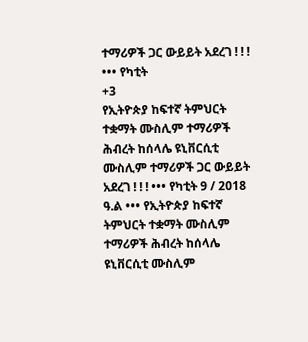ተማሪዎች ጋር ውይይት አደረገ ! ! ! ••• የካቲት
+3
የኢትዮጵያ ከፍተኛ ትምህርት ተቋማት ሙስሊም ተማሪዎች ሕብረት ከሰላሌ ዩኒቨርሲቲ ሙስሊም ተማሪዎች ጋር ውይይት አደረገ ! ! ! ••• የካቲት 9 / 2018 ዓ.ል ••• የኢትዮጵያ ከፍተኛ ትምህርት ተቋማት ሙስሊም ተማሪዎች ሕብረት ከሰላሌ ዩኒቨርሲቲ ሙስሊም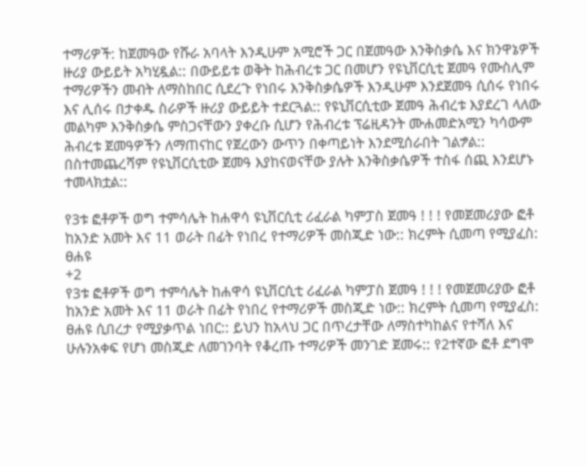ተማሪዎች: ከጀመዓው የሹራ አባላት እንዲሁም አሚሮች ጋር በጀመዓው እንቅስቃሴ እና ክንዋኔዎች ዙሪያ ውይይት አካሂዷል:: በውይይቱ ወቅት ከሕብረቱ ጋር በመሆን የዩኒቨርሲቲ ጀመዓ የሙስሊም ተማሪዎችን መብት ለማስከበር ሲደረጉ የነበሩ እንቅስቃሴዎች እንዲሁም እንደጀመዓ ሲሰሩ የነበሩ እና ሊሰሩ በታቀዱ ስራዎች ዙሪያ ውይይት ተደርጓል:: የዩኒቨርሲቲው ጀመዓ ሕብረቱ እያደረገ ላለው መልካም እንቅስቃሴ ምስጋናቸውን ያቀረቡ ሲሆን የሕብረቱ ፕሬዚዳንት ሙሐመድአሚን ካሳውም ሕብረቱ ጀመዓዎችን ለማጠናከር የጀረውን ውጥን በቀጣይነት እንደሚሰራበት ገልፇል:: በስተመጨረሻም የዩኒቨርሲቲው ጀመዓ እያከናወናቸው ያሉት እንቅስቃሴዎች ተስፋ ሰጪ እንደሆኑ ተመላክቷል::

የ3ቱ ፎቶዎች ወግ ተምሳሌት ከሐዋሳ ዩኒቨርሲቲ ሪፈራል ካምፓስ ጀመዓ ! ! ! የመጀመሪያው ፎቶ ከአንድ አመት እና 11 ወራት በፊት የነበረ የተማሪዎች መስጂድ ነው:: ክረምት ሲመጣ የሚያፈስ: ፀሐዩ
+2
የ3ቱ ፎቶዎች ወግ ተምሳሌት ከሐዋሳ ዩኒቨርሲቲ ሪፈራል ካምፓስ ጀመዓ ! ! ! የመጀመሪያው ፎቶ ከአንድ አመት እና 11 ወራት በፊት የነበረ የተማሪዎች መስጂድ ነው:: ክረምት ሲመጣ የሚያፈስ: ፀሐዩ ሲበረታ የሚያቃጥል ነበር:: ይህን ከአላህ ጋር በጥረታቸው ለማስተካከልና የተሻለ እና ሁሉንአቀፍ የሆነ መስጂድ ለመገንባት የቆረጡ ተማሪዎች መንገድ ጀመሩ:: የ2ተኛው ፎቶ ደግሞ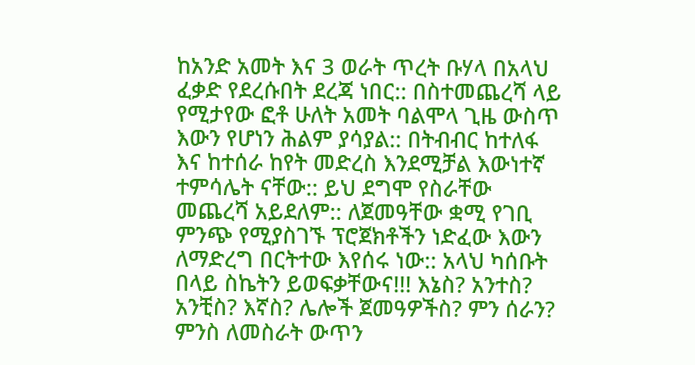ከአንድ አመት እና 3 ወራት ጥረት ቡሃላ በአላህ ፈቃድ የደረሱበት ደረጃ ነበር:: በስተመጨረሻ ላይ የሚታየው ፎቶ ሁለት አመት ባልሞላ ጊዜ ውስጥ እውን የሆነን ሕልም ያሳያል:: በትብብር ከተለፋ እና ከተሰራ ከየት መድረስ እንደሚቻል እውነተኛ ተምሳሌት ናቸው:: ይህ ደግሞ የስራቸው መጨረሻ አይደለም:: ለጀመዓቸው ቋሚ የገቢ ምንጭ የሚያስገኙ ፕሮጀክቶችን ነድፈው እውን ለማድረግ በርትተው እየሰሩ ነው:: አላህ ካሰቡት በላይ ስኬትን ይወፍቃቸውና!!! እኔስ? አንተስ? አንቺስ? እኛስ? ሌሎች ጀመዓዎችስ? ምን ሰራን? ምንስ ለመስራት ውጥን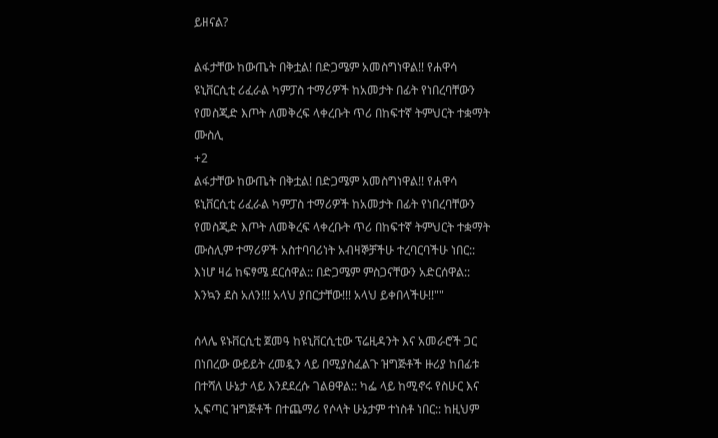ይዘናል?

ልፋታቸው ከውጤት በቅቷል! በድጋሜም አመስግነዋል!! የሐዋሳ ዩኒቨርሲቲ ሪፈራል ካምፓስ ተማሪዎች ከአመታት በፊት የነበረባቸውን የመስጂድ እጦት ለመቅረፍ ላቀረቡት ጥሪ በከፍተኛ ትምህርት ተቋማት ሙስሊ
+2
ልፋታቸው ከውጤት በቅቷል! በድጋሜም አመስግነዋል!! የሐዋሳ ዩኒቨርሲቲ ሪፈራል ካምፓስ ተማሪዎች ከአመታት በፊት የነበረባቸውን የመስጂድ እጦት ለመቅረፍ ላቀረቡት ጥሪ በከፍተኛ ትምህርት ተቋማት ሙስሊም ተማሪዎች አስተባባሪነት አብዛኞቻችሁ ተረባርባችሁ ነበር:: እነሆ ዛሬ ከፍፃሜ ደርሰዋል:: በድጋሜም ምስጋናቸውን አድርሰዋል:: እንኳን ደስ አለን!!! አላህ ያበርታቸው!!! አላህ ይቀበላችሁ!!""

ሰላሌ ዩኑቨርሲቲ ጀመዓ ከዩኒቨርሲቲው ፕሬዚዳንት እና አመራሮች ጋር በነበረው ውይይት ረመዷን ላይ በሚያስፈልጉ ዝግጅቶች ዙሪያ ከበፊቱ በተሻለ ሁኔታ ላይ እንደደረሱ ገልፀዋል:: ካፌ ላይ ከሚኖሩ የስሁር እና ኢፍጣር ዝግጅቶች በተጨማሪ የሶላት ሁኔታም ተነስቶ ነበር:: ከዚህም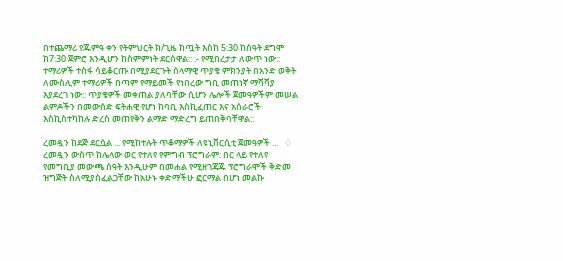በተጨማሪ የጁምዓ ቀን የትምህርት ክ/ጊዜ ከጧት እስከ 5:30 ከሰዓት ደግሞ ከ7:30 ጀምሮ እንዲሆን ከስምምነት ደርሰዋል:: :- የሚበረታታ ለውጥ ነው:: ተማሪዎች ተስፋ ሳይቆርጡ በሚያደርጉት ሰላማዊ ጥያቄ ምክንያት በአንድ ወቅት ለሙስሊም ተማሪዎች በጣም የማይመች የነበረው ግቢ መጠነኛ ማሻሻያ እያደረገ ነው:: ጥያቄዎች መቀጠል ያለባቸው ሲሆን ሌሎች ጀመዓዎችም መሠል ልምዶችን በመውሰድ ፍትሐዊ የሆነ ከባቢ እስኪፈጠር እና አሰራሮች እስኪስተካከሉ ድረስ መጠየቅን ልማድ ማድረግ ይጠበቅባቸዋል::

ረመዷን ከደጅ ደርሷል ... የሚከተሉት ጥቆማዎች ለዩኒቨርሲቲ ጀመዓዎች ...   ♢ ረመዷን ውስጥ ከሌላው ወር የተለየ የምግብ ፕሮግራም: በር ላይ የተለየ የመግቢያ መውጫ ሰዓት እንዲሁም በመሐል የሚዘገጃጁ ፕሮግራሞች ቅድመ ዝግጅት ስለሚያስፈልጋቸው ከአሁኑ ቀድማችሁ ፎርማል በሆነ መልኩ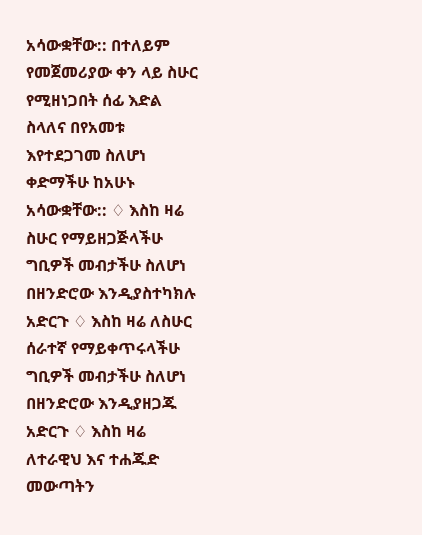አሳውቋቸው:: በተለይም የመጀመሪያው ቀን ላይ ስሁር የሚዘነጋበት ሰፊ እድል ስላለና በየአመቱ እየተደጋገመ ስለሆነ ቀድማችሁ ከአሁኑ አሳውቋቸው:: ♢ እስከ ዛሬ ስሁር የማይዘጋጅላችሁ ግቢዎች መብታችሁ ስለሆነ በዘንድሮው እንዲያስተካክሉ አድርጉ ♢ እስከ ዛሬ ለስሁር ሰራተኛ የማይቀጥሩላችሁ ግቢዎች መብታችሁ ስለሆነ በዘንድሮው እንዲያዘጋጁ አድርጉ ♢ እስከ ዛሬ ለተራዊህ እና ተሐጁድ መውጣትን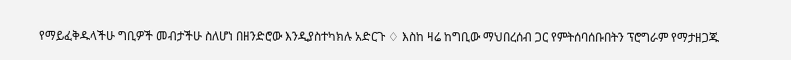የማይፈቅዱላችሁ ግቢዎች መብታችሁ ስለሆነ በዘንድሮው እንዲያስተካክሉ አድርጉ ♢ እስከ ዛሬ ከግቢው ማህበረሰብ ጋር የምትሰባሰቡበትን ፕሮግራም የማታዘጋጁ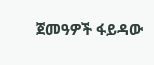ጀመዓዎች ፋይዳው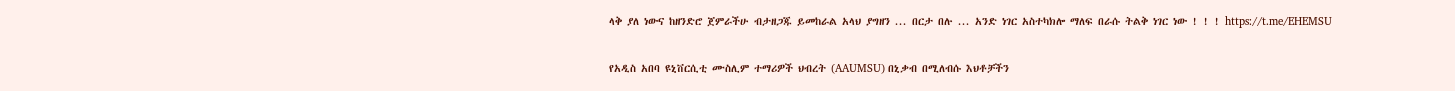ላቅ ያለ ነውና ከዘንድሮ ጀምራችሁ ብታዘጋጁ ይመከራል አላህ ያግዘን ... በርታ በሉ ... አንድ ነገር አስተካክሎ ማለፍ በራሱ ትልቅ ነገር ነው ! ! ! https://t.me/EHEMSU

የአዲስ አበባ ዩኒቨርሲቲ ሙስሊም ተማሪዎች ህብረት (AAUMSU) በኒቃብ በሚለብሱ እህቶቻችን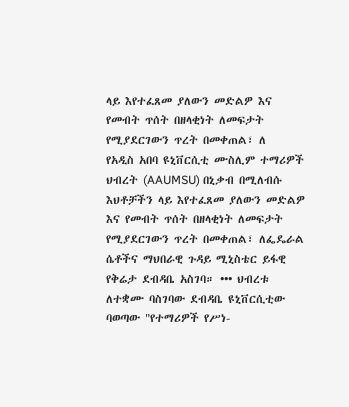ላይ እየተፈጸመ ያለውን መድልዎ እና የመብት ጥሰት በዘላቂነት ለመፍታት የሚያደርገውን ጥረት በመቀጠል፣ ለ
የአዲስ አበባ ዩኒቨርሲቲ ሙስሊም ተማሪዎች ህብረት (AAUMSU) በኒቃብ በሚለብሱ እህቶቻችን ላይ እየተፈጸመ ያለውን መድልዎ እና የመብት ጥሰት በዘላቂነት ለመፍታት የሚያደርገውን ጥረት በመቀጠል፣ ለፌዴራል ሴቶችና ማህበራዊ ጉዳይ ሚኒስቴር ይፋዊ የቅሬታ ደብዳቤ አስገባ። ••• ህብረቱ ለተቋሙ ባስገባው ደብዳቤ ዩኒቨርሲቲው ባወጣው "የተማሪዎች የሥነ-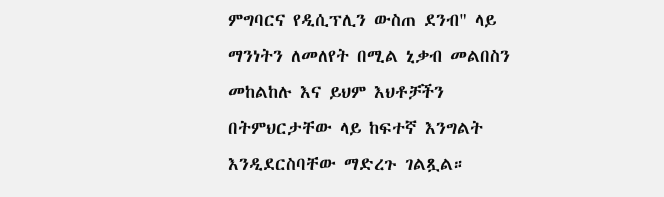ምግባርና የዲሲፕሊን ውስጠ ደንብ" ላይ ማንነትን ለመለየት በሚል ኒቃብ መልበስን መከልከሉ እና ይህም እህቶቻችን በትምህርታቸው ላይ ከፍተኛ እንግልት እንዲደርስባቸው ማድረጉ ገልጿል።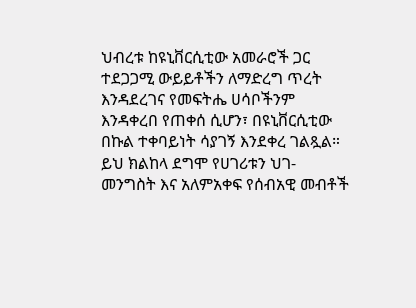ህብረቱ ከዩኒቨርሲቲው አመራሮች ጋር ተደጋጋሚ ውይይቶችን ለማድረግ ጥረት እንዳደረገና የመፍትሔ ሀሳቦችንም እንዳቀረበ የጠቀሰ ሲሆን፣ በዩኒቨርሲቲው በኩል ተቀባይነት ሳያገኝ እንደቀረ ገልጿል። ይህ ክልከላ ደግሞ የሀገሪቱን ህገ-መንግስት እና አለምአቀፍ የሰብአዊ መብቶች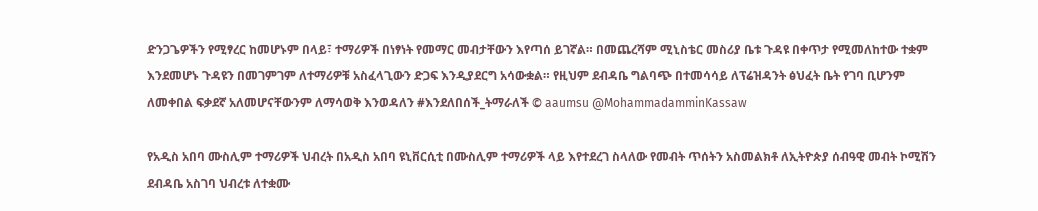ድንጋጌዎችን የሚፃረር ከመሆኑም በላይ፣ ተማሪዎች በነፃነት የመማር መብታቸውን እየጣሰ ይገኛል። በመጨረሻም ሚኒስቴር መስሪያ ቤቱ ጉዳዩ በቀጥታ የሚመለከተው ተቋም እንደመሆኑ ጉዳዩን በመገምገም ለተማሪዎቹ አስፈላጊውን ድጋፍ እንዲያደርግ አሳውቋል። የዚህም ደብዳቤ ግልባጭ በተመሳሳይ ለፕሬዝዳንት ፅህፈት ቤት የገባ ቢሆንም ለመቀበል ፍቃደኛ አለመሆናቸውንም ለማሳወቅ እንወዳለን #እንደለበሰች_ትማራለች © aaumsu @MohammadamminKassaw

የአዲስ አበባ ሙስሊም ተማሪዎች ህብረት በአዲስ አበባ ዩኒቨርሲቲ በሙስሊም ተማሪዎች ላይ እየተደረገ ስላለው የመብት ጥሰትን አስመልክቶ ለኢትዮጵያ ሰብዓዊ መብት ኮሚሽን ደብዳቤ አስገባ ህብረቱ ለተቋሙ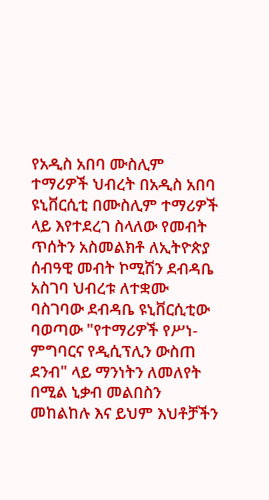የአዲስ አበባ ሙስሊም ተማሪዎች ህብረት በአዲስ አበባ ዩኒቨርሲቲ በሙስሊም ተማሪዎች ላይ እየተደረገ ስላለው የመብት ጥሰትን አስመልክቶ ለኢትዮጵያ ሰብዓዊ መብት ኮሚሽን ደብዳቤ አስገባ ህብረቱ ለተቋሙ ባስገባው ደብዳቤ ዩኒቨርሲቲው ባወጣው "የተማሪዎች የሥነ-ምግባርና የዲሲፕሊን ውስጠ ደንብ" ላይ ማንነትን ለመለየት በሚል ኒቃብ መልበስን መከልከሉ እና ይህም እህቶቻችን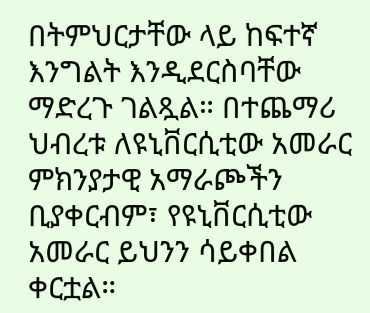በትምህርታቸው ላይ ከፍተኛ እንግልት እንዲደርስባቸው ማድረጉ ገልጿል። በተጨማሪ ህብረቱ ለዩኒቨርሲቲው አመራር ምክንያታዊ አማራጮችን ቢያቀርብም፣ የዩኒቨርሲቲው አመራር ይህንን ሳይቀበል ቀርቷል።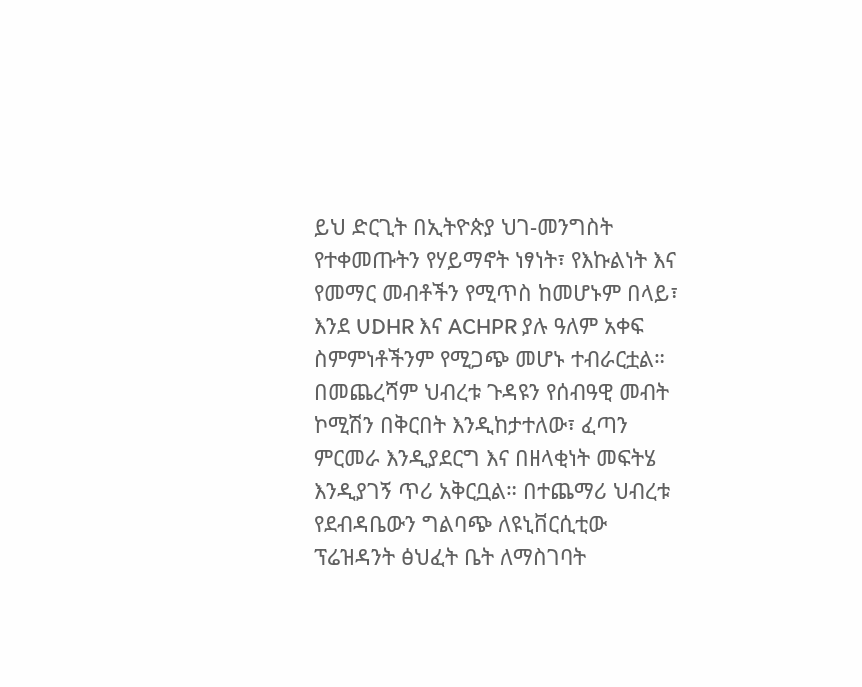ይህ ድርጊት በኢትዮጵያ ህገ-መንግስት የተቀመጡትን የሃይማኖት ነፃነት፣ የእኩልነት እና የመማር መብቶችን የሚጥስ ከመሆኑም በላይ፣ እንደ UDHR እና ACHPR ያሉ ዓለም አቀፍ ስምምነቶችንም የሚጋጭ መሆኑ ተብራርቷል። በመጨረሻም ህብረቱ ጉዳዩን የሰብዓዊ መብት ኮሚሽን በቅርበት እንዲከታተለው፣ ፈጣን ምርመራ እንዲያደርግ እና በዘላቂነት መፍትሄ እንዲያገኝ ጥሪ አቅርቧል። በተጨማሪ ህብረቱ የደብዳቤውን ግልባጭ ለዩኒቨርሲቲው ፕሬዝዳንት ፅህፈት ቤት ለማስገባት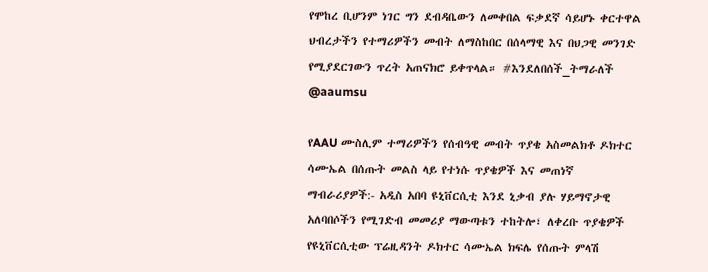የሞከረ ቢሆንም ነገር ግን ደብዳቤውን ለመቀበል ፍቃደኛ ሳይሆኑ ቀርተዋል ህብረታችን የተማሪዎችን መብት ለማስከበር በሰላማዊ እና በህጋዊ መንገድ የሚያደርገውን ጥረት አጠናክሮ ይቀጥላል። #እንደለበሰች_ትማራለች @aaumsu

የAAU ሙስሊም ተማሪዎችን የሰብዓዊ መብት ጥያቄ አስመልክቶ ዶክተር ሳሙኤል በሰጡት መልስ ላይ የተነሱ ጥያቄዎች እና መጠነኛ ማብራሪያዎች:- አዲስ አበባ ዩኒቨርሲቲ እንደ ኒቃብ ያሉ ሃይማኖታዊ አለባበሶችን የሚገድብ መመሪያ ማውጣቱን ተከትሎ፣ ለቀረቡ ጥያቄዎች የዩኒቨርሲቲው ፕሬዚዳንት ዶክተር ሳሙኤል ክፍሌ የሰጡት ምላሽ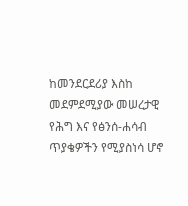ከመንደርደሪያ እስከ መደምደሚያው መሠረታዊ የሕግ እና የፅንሰ-ሐሳብ ጥያቄዎችን የሚያስነሳ ሆኖ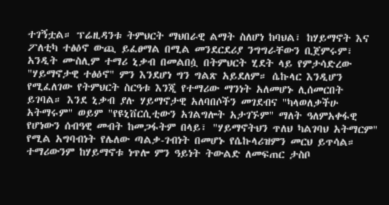ተገኝቷል። ፕሬዚዳንቱ ትምህርት ማህበራዊ ልማት ስለሆነ ከባህል፣ ከሃይማኖት እና ፖለቲካ ተፅዕኖ ውጪ ይፈፀማል በሚል መንደርደሪያ ንግግራቸውን ቢጀምሩም፣ አንዲት ሙስሊም ተማሪ ኒቃብ በመልበሷ በትምህርት ሂደት ላይ የምታሳድረው "ሃይማኖታዊ ተፅዕኖ" ምን እንደሆነ ግን ግልጽ አይደለም። ሴኩላር እንዲሆን የሚፈለገው የትምህርት ስርዓቱ እንጂ የተማሪው ማንነት አለመሆኑ ሊሰመርበት ይገባል። እንደ ኒቃብ ያሉ ሃይማኖታዊ አለባበሶችን መገደብና "ካላወለቃችሁ አትማሩም" ወይም "የዩኒቨርሲቲውን አገልግሎት አታገኙም" ማለት ዓለምአቀፋዊ የሆነውን ሰብዓዊ መብት ከመጋፋትም በላይ፣ "ሃይማኖትህን ጥለህ ካልገባህ አትማርም" የሚል አግባብነት የሌለው ጣልቃ-ገብነት በመሆኑ የሴኩላሪዝምን መርህ ይጥሳል። ተማሪውንም ከሃይማኖቱ ነጥሎ ምን ዓይነት ትውልድ ለመፍጠር ታስቦ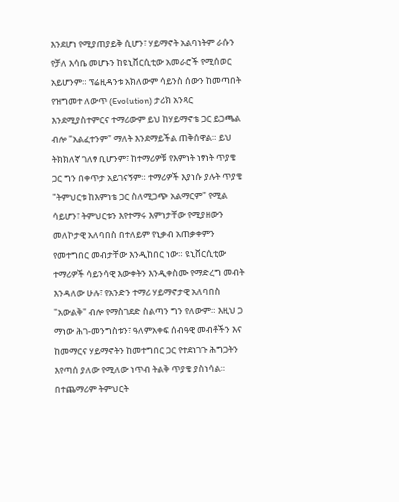እንደሆነ የሚያጠያይቅ ሲሆን፣ ሃይማኖት አልባነትም ራሱን የቻለ እሳቤ መሆኑን ከዩኒቨርሲቲው አመራሮች የሚሰወር አይሆንም። ፕሬዚዳንቱ አክለውም ሳይንስ ሰውን ከመጣበት የዝግመተ ለውጥ (Evolution) ታሪክ አንጻር እንደሚያስተምርና ተማሪውም ይህ ከሃይማኖቴ ጋር ይጋጫል ብሎ "አልፈተንም" ማለት እንደማይችል ጠቅሰዋል። ይህ ትክክለኛ ገለፃ ቢሆንም፣ ከተማሪዎቹ የእምነት ነፃነት ጥያቄ ጋር ግን በቀጥታ አይገናኝም። ተማሪዎች እያነሱ ያሉት ጥያቄ "ትምህርቱ ከእምነቴ ጋር ስለሚጋጭ አልማርም" የሚል ሳይሆን፣ ትምህርቱን እየተማሩ እምነታቸው የሚያዘውን መለኮታዊ አለባበስ በተለይም የኒቃብ አጠቃቀምን የመተግበር መብታቸው እንዲከበር ነው። ዩኒቨርሲቲው ተማሪዎች ሳይንሳዊ እውቀትን እንዲቀስሙ የማድረግ መብት እንዳለው ሁሉ፣ የአንድን ተማሪ ሃይማኖታዊ አለባበስ "አውልቅ" ብሎ የማስገደድ ስልጣን ግን የለውም። እዚህ ጋ ማነው ሕገ-መንግስቱን፣ ዓለምአቀፍ ሰብዓዊ መብቶችን እና ከመማርና ሃይማኖትን ከመተግበር ጋር የተደነገጉ ሕግጋትን እየጣሰ ያለው የሚለው ነጥብ ትልቅ ጥያቄ ያስነሳል። በተጨማሪም ትምህርት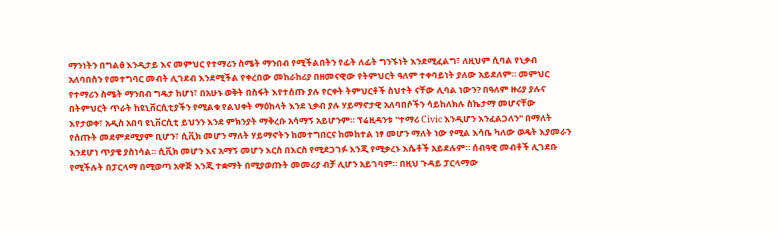ማንነትን በግልፅ እንዲታይ እና መምህር የተማሪን ስሜት ማንበብ የሚችልበትን የፊት ለፊት ግንኙነት እንደሚፈልግ፣ ለዚህም ሲባል የኒቃብ አለባበስን የመተግባር መብት ሊገደብ እንደሚችል የቀረበው መከራከሪያ በዘመናዊው የትምህርት ዓለም ተቀባይነት ያለው አይደለም። መምህር የተማሪን ስሜት ማንበብ ግዴታ ከሆነ፣ በአሁኑ ወቅት በስፋት እየተሰጡ ያሉ የርቀት ትምህርቶች ስህተት ናቸው ሊባል ነውን? በዓለም ዙሪያ ያሉና በትምህርት ጥራት ከዩኒቨርሲቲያችን የሚልቁ የልህቀት ማዕከላት እንደ ኒቃብ ያሉ ሃይማኖታዊ አለባበሶችን ሳይከለክሉ ስኬታማ መሆናቸው እየታወቀ፣ አዲስ አበባ ዩኒቨርሲቲ ይህንን እንደ ምክንያት ማቅረቡ አሳማኝ አይሆንም። ፕሬዚዳንቱ "ተማሪ Civic እንዲሆን እንፈልጋለን" በማለት የሰጡት መደምደሚያም ቢሆን፣ ሲቪክ መሆን ማለት ሃይማኖትን ከመተግበርና ከመከተል ነፃ መሆን ማለት ነው የሚል እሳቤ ካለው ወዴት እያመራን እንደሆነ ጥያቄ ያስነሳል። ሲቪክ መሆን እና አማኝ መሆን እርስ በእርስ የሚደጋገፉ እንጂ የሚቃረኑ እሴቶች አይደሉም። ሰብዓዊ መብቶች ሊገደቡ የሚችሉት በፓርላማ በሚወጣ አዋጅ እንጂ ተቋማት በሚያወጡት መመሪያ ብቻ ሊሆን አይገባም። በዚህ ጉዳይ ፓርላማው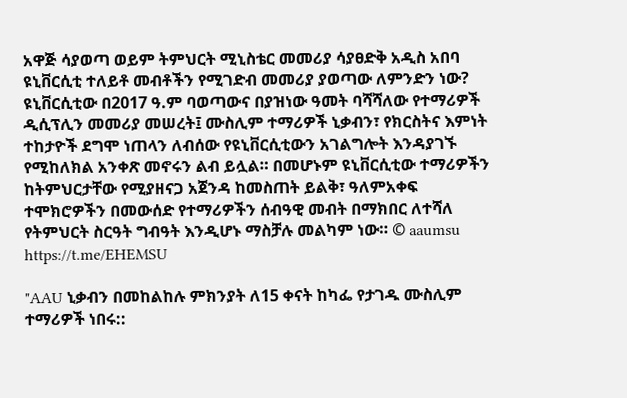አዋጅ ሳያወጣ ወይም ትምህርት ሚኒስቴር መመሪያ ሳያፀድቅ አዲስ አበባ ዩኒቨርሲቲ ተለይቶ መብቶችን የሚገድብ መመሪያ ያወጣው ለምንድን ነው? ዩኒቨርሲቲው በ2017 ዓ.ም ባወጣውና በያዝነው ዓመት ባሻሻለው የተማሪዎች ዲሲፕሊን መመሪያ መሠረት፤ ሙስሊም ተማሪዎች ኒቃብን፣ የክርስትና እምነት ተከታዮች ደግሞ ነጠላን ለብሰው የዩኒቨርሲቲውን አገልግሎት እንዳያገኙ የሚከለክል አንቀጽ መኖሩን ልብ ይሏል። በመሆኑም ዩኒቨርሲቲው ተማሪዎችን ከትምህርታቸው የሚያዘናጋ አጀንዳ ከመስጠት ይልቅ፣ ዓለምአቀፍ ተሞክሮዎችን በመውሰድ የተማሪዎችን ሰብዓዊ መብት በማክበር ለተሻለ የትምህርት ስርዓት ግብዓት እንዲሆኑ ማስቻሉ መልካም ነው። © aaumsu https://t.me/EHEMSU

"AAU ኒቃብን በመከልከሉ ምክንያት ለ15 ቀናት ከካፌ የታገዱ ሙስሊም ተማሪዎች ነበሩ::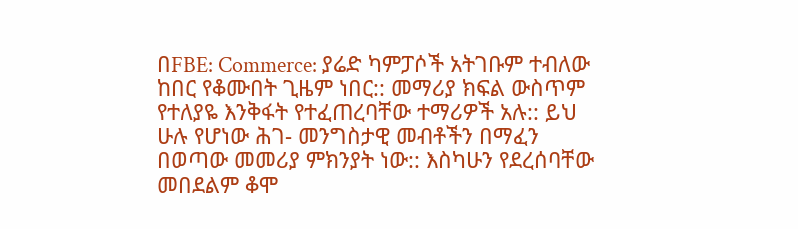በFBE: Commerce: ያሬድ ካምፓሶች አትገቡም ተብለው ከበር የቆሙበት ጊዜም ነበር:: መማሪያ ክፍል ውስጥም የተለያዬ እንቅፋት የተፈጠረባቸው ተማሪዎች አሉ:: ይህ ሁሉ የሆነው ሕገ- መንግስታዊ መብቶችን በማፈን በወጣው መመሪያ ምክንያት ነው:: እስካሁን የደረሰባቸው መበደልም ቆሞ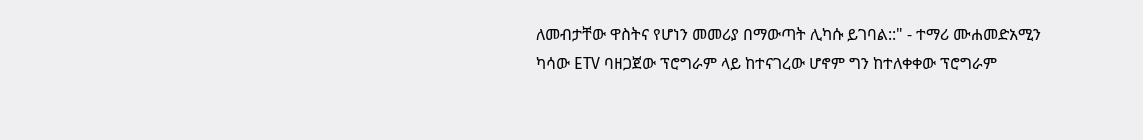ለመብታቸው ዋስትና የሆነን መመሪያ በማውጣት ሊካሱ ይገባል::" - ተማሪ ሙሐመድአሚን ካሳው ETV ባዘጋጀው ፕሮግራም ላይ ከተናገረው ሆኖም ግን ከተለቀቀው ፕሮግራም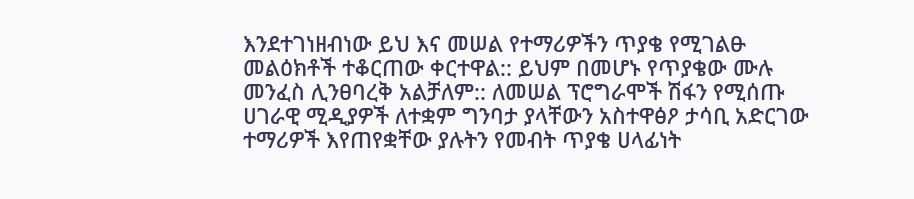እንደተገነዘብነው ይህ እና መሠል የተማሪዎችን ጥያቄ የሚገልፁ መልዕክቶች ተቆርጠው ቀርተዋል:: ይህም በመሆኑ የጥያቄው ሙሉ መንፈስ ሊንፀባረቅ አልቻለም:: ለመሠል ፕሮግራሞች ሽፋን የሚሰጡ ሀገራዊ ሚዲያዎች ለተቋም ግንባታ ያላቸውን አስተዋፅዖ ታሳቢ አድርገው ተማሪዎች እየጠየቋቸው ያሉትን የመብት ጥያቄ ሀላፊነት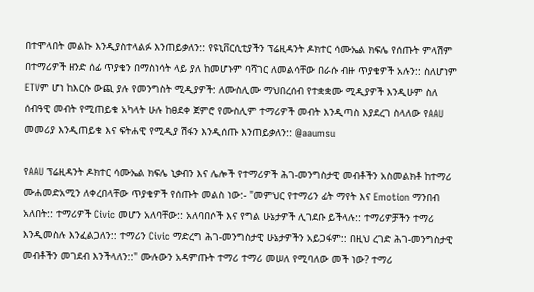በተሞላበት መልኩ እንዲያስተላልፉ እንጠይቃለን:: የዩኒቨርሲቲያችን ፕሬዚዳንት ዶክተር ሳሙኤል ክፍሌ የሰጡት ምላሽም በተማሪዎች ዘንድ ሰፊ ጥያቄን በማስነሳት ላይ ያለ ከመሆኑም ባሻገር ለመልሳቸው በራሱ ብዙ ጥያቄዎች አሉን:: ስለሆነም ETVም ሆነ ከእርሱ ውጪ ያሉ የመንግስት ሚዲያዎች: ለሙስሊሙ ማህበረሰብ የተቋቋሙ ሚዲያዎች እንዲሁም ስለ ሰብዓዊ መብት የሚጠይቁ አካላት ሁሉ ከፀደቀ ጀምሮ የሙስሊም ተማሪዎች መብት እንዲጣስ እያደረገ ስላለው የAAU መመሪያ እንዲጠይቁ እና ፍትሐዊ የሚዲያ ሽፋን እንዲሰጡ እንጠይቃለን:: @aaumsu

የAAU ፕሬዚዳንት ዶክተር ሳሙኤል ክፍሌ ኒቃብን እና ሌሎች የተማሪዎች ሕገ-መንግስታዊ መብቶችን አስመልክቶ ከተማሪ ሙሐመድአሚን ለቀረበላቸው ጥያቄዎች የሰጡት መልስ ነው:- "መምህር የተማሪን ፊት ማየት እና Emotion ማንበብ አለበት:: ተማሪዎች Civic መሆን አለባቸው:: አለባበሶች እና የግል ሁኔታዎች ሊገደቡ ይችላሉ:: ተማሪዎቻችን ተማሪ እንዲመስሉ እንፈልጋለን:: ተማሪን Civic ማድረግ ሕገ-መንግስታዊ ሁኔታዎችን አይጋፋም:: በዚህ ረገድ ሕገ-መንግስታዊ መብቶችን መገደብ እንችላለን::" ሙሉውን አዳምጡት ተማሪ ተማሪ መሠለ የሚባለው መች ነው? ተማሪ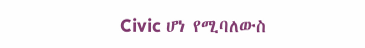Civic ሆነ የሚባለውስ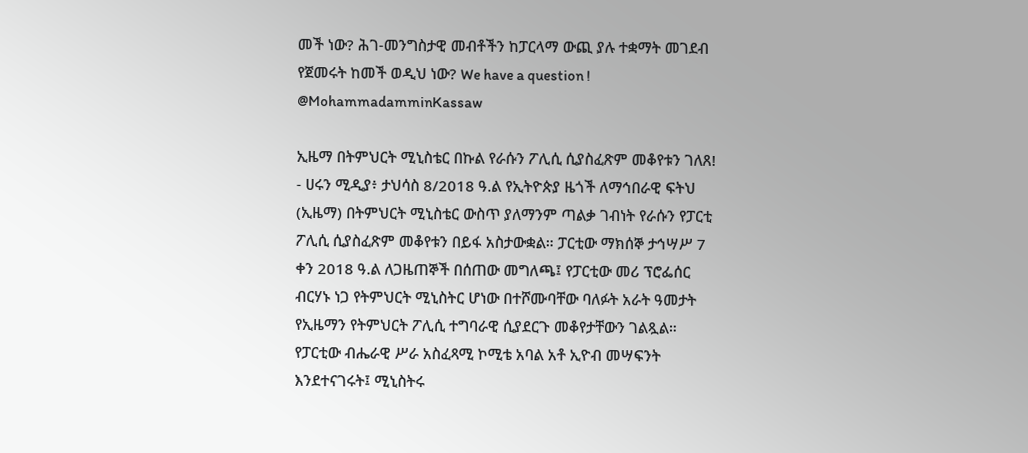መች ነው? ሕገ-መንግስታዊ መብቶችን ከፓርላማ ውጪ ያሉ ተቋማት መገደብ የጀመሩት ከመች ወዲህ ነው? We have a question ! @MohammadamminKassaw

ኢዜማ በትምህርት ሚኒስቴር በኩል የራሱን ፖሊሲ ሲያስፈጽም መቆየቱን ገለጸ! - ሀሩን ሚዲያ፥ ታህሳስ 8/2018 ዓ.ል የኢትዮጵያ ዜጎች ለማኅበራዊ ፍትህ (ኢዜማ) በትምህርት ሚኒስቴር ውስጥ ያለማንም ጣልቃ ገብነት የራሱን የፓርቲ ፖሊሲ ሲያስፈጽም መቆየቱን በይፋ አስታውቋል። ፓርቲው ማክሰኞ ታኅሣሥ 7 ቀን 2018 ዓ.ል ለጋዜጠኞች በሰጠው መግለጫ፤ የፓርቲው መሪ ፕሮፌሰር ብርሃኑ ነጋ የትምህርት ሚኒስትር ሆነው በተሾሙባቸው ባለፉት አራት ዓመታት የኢዜማን የትምህርት ፖሊሲ ተግባራዊ ሲያደርጉ መቆየታቸውን ገልጿል። የፓርቲው ብሔራዊ ሥራ አስፈጻሚ ኮሚቴ አባል አቶ ኢዮብ መሣፍንት እንደተናገሩት፤ ሚኒስትሩ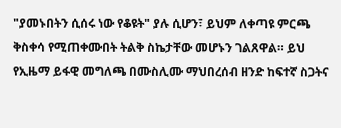"ያመኑበትን ሲሰሩ ነው የቆዩት" ያሉ ሲሆን፣ ይህም ለቀጣዩ ምርጫ ቅስቀሳ የሚጠቀሙበት ትልቅ ስኬታቸው መሆኑን ገልጸዋል። ይህ የኢዜማ ይፋዊ መግለጫ በሙስሊሙ ማህበረሰብ ዘንድ ከፍተኛ ስጋትና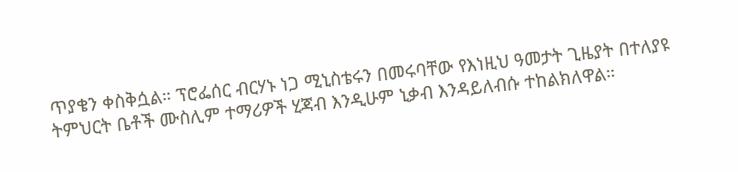ጥያቄን ቀስቅሷል። ፕሮፌሰር ብርሃኑ ነጋ ሚኒስቴሩን በመሩባቸው የእነዚህ ዓመታት ጊዜያት በተለያዩ ትምህርት ቤቶች ሙስሊም ተማሪዎች ሂጃብ እንዲሁም ኒቃብ እንዳይለብሱ ተከልክለዋል።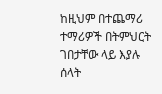ከዚህም በተጨማሪ ተማሪዎች በትምህርት ገበታቸው ላይ እያሉ ሰላት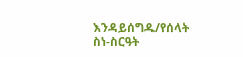እንዳይሰግዱ/የሰላት ስነ-ስርዓት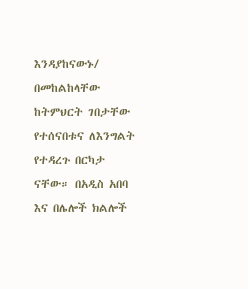እንዳያከናውኑ/ በመከልከላቸው ከትምህርት ገበታቸው የተሰናበቱና ለእንግልት የተዳረጉ በርካታ ናቸው። በአዲስ አበባ እና በሌሎች ክልሎች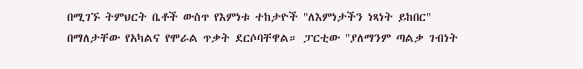በሚገኙ ትምህርት ቤቶች ውስጥ የእምነቱ ተከታዮች "ለእምነታችን ነጻነት ይከበር" በማለታቸው የአካልና የሞራል ጥቃት ደርሶባቸዋል። ፓርቲው "ያለማንም ጣልቃ ገብነት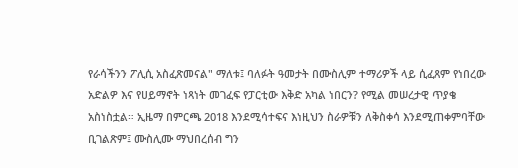የራሳችንን ፖሊሲ አስፈጽመናል" ማለቱ፤ ባለፉት ዓመታት በሙስሊም ተማሪዎች ላይ ሲፈጸም የነበረው አድልዎ እና የሀይማኖት ነጻነት መገፈፍ የፓርቲው እቅድ አካል ነበርን? የሚል መሠረታዊ ጥያቄ አስነስቷል። ኢዜማ በምርጫ 2018 እንደሚሳተፍና እነዚህን ስራዎቹን ለቅስቀሳ እንደሚጠቀምባቸው ቢገልጽም፤ ሙስሊሙ ማህበረሰብ ግን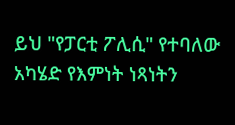ይህ "የፓርቲ ፖሊሲ" የተባለው አካሄድ የእምነት ነጻነትን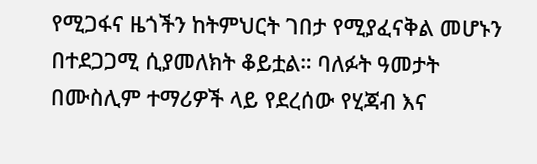የሚጋፋና ዜጎችን ከትምህርት ገበታ የሚያፈናቅል መሆኑን በተደጋጋሚ ሲያመለክት ቆይቷል። ባለፉት ዓመታት በሙስሊም ተማሪዎች ላይ የደረሰው የሂጃብ እና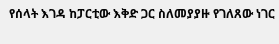የሰላት እገዳ ከፓርቲው እቅድ ጋር ስለመያያዙ የገለጸው ነገር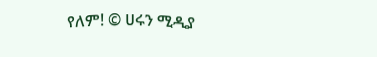የለም! © ሀሩን ሚዲያ